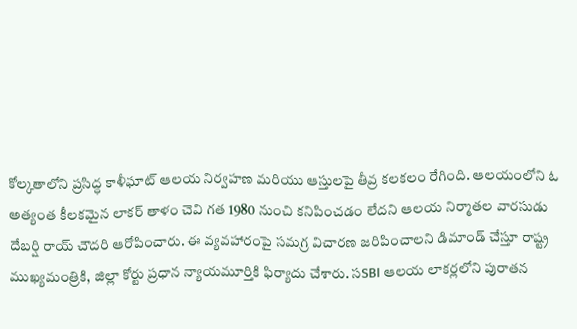కోల్కతాలోని ప్రసిద్ధ కాళీఘాట్ ఆలయ నిర్వహణ మరియు ఆస్తులపై తీవ్ర కలకలం రేగింది. ఆలయంలోని ఓ
అత్యంత కీలకమైన లాకర్ తాళం చెవి గత 1980 నుంచి కనిపించడం లేదని ఆలయ నిర్మాతల వారసుడు దేబర్షి రాయ్ చౌదరి ఆరోపించారు. ఈ వ్యవహారంపై సమగ్ర విచారణ జరిపించాలని డిమాండ్ చేస్తూ రాష్ట్ర ముఖ్యమంత్రికి, జిల్లా కోర్టు ప్రధాన న్యాయమూర్తికి ఫిర్యాదు చేశారు. సSBI ఆలయ లాకర్లలోని పురాతన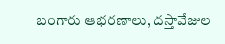బంగారు ఆభరణాలు, దస్తావేజుల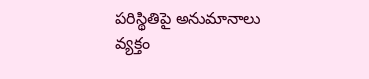పరిస్థితిపై అనుమానాలు వ్యక్తం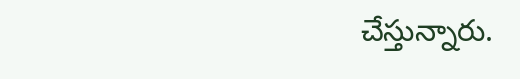చేస్తున్నారు.